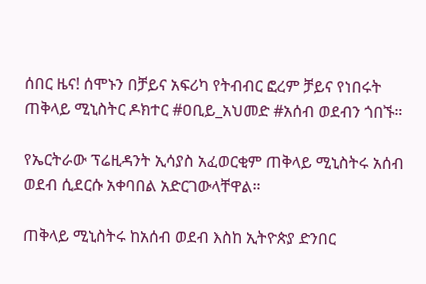ሰበር ዜና! ሰሞኑን በቻይና አፍሪካ የትብብር ፎረም ቻይና የነበሩት ጠቅላይ ሚኒስትር ዶክተር #ዐቢይ_አህመድ #አሰብ ወደብን ጎበኙ።

የኤርትራው ፕሬዚዳንት ኢሳያስ አፈወርቂም ጠቅላይ ሚኒስትሩ አሰብ ወደብ ሲደርሱ አቀባበል አድርገውላቸዋል።

ጠቅላይ ሚኒስትሩ ከአሰብ ወደብ እስከ ኢትዮጵያ ድንበር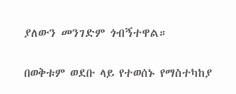ያለውን መንገድም ጎብኝተዋል።

በወቅቱም ወደቡ ላይ የተወሰኑ የማስተካከያ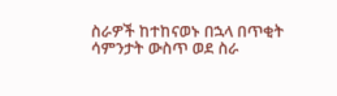ስራዎች ከተከናወኑ በኋላ በጥቂት ሳምንታት ውስጥ ወደ ስራ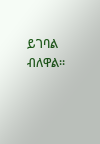ይገባል ብለዋል።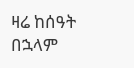ዛሬ ከሰዓት በኋላም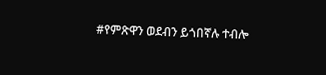#የምጽዋን ወደብን ይጎበኛሉ ተብሎ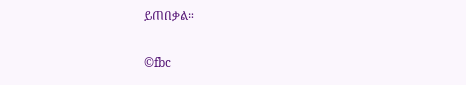ይጠበቃል።

©fbc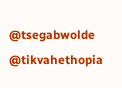@tsegabwolde @tikvahethopia